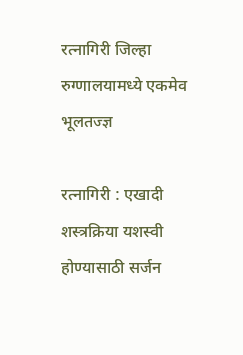रत्नागिरी जिल्हा रुग्णालयामध्ये एकमेव भूलतज्ज्ञ

रत्नागिरी : एखादी शस्त्रक्रिया यशस्वी होण्यासाठी सर्जन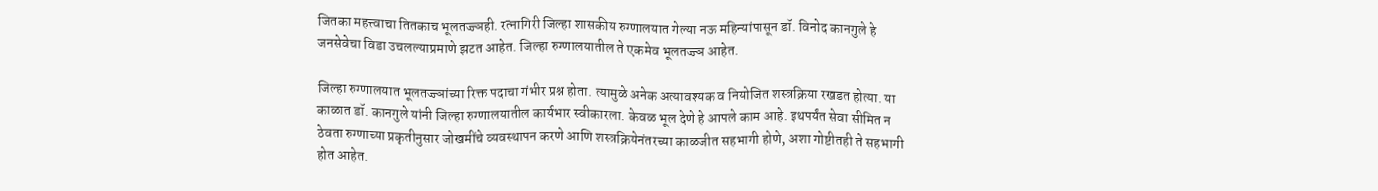जितका महत्त्वाचा तितकाच भूलतज्ज्ञही. रत्नागिरी जिल्हा शासकीय रुग्णालयात गेल्या नऊ महिन्यांपासून डॉ. विनोद कानगुले हे जनसेवेचा विडा उचलल्याप्रमाणे झटत आहेत. जिल्हा रुग्णालयातील ते एकमेव भूलतज्ज्ञ आहेत.

जिल्हा रुग्णालयात भूलतज्ज्ञांच्या रिक्त पदाचा गंभीर प्रश्न होता. त्यामुळे अनेक अत्यावश्यक व नियोजित शस्त्रक्रिया रखडत होत्या. या काळात डॉ. कानगुले यांनी जिल्हा रुग्णालयातील कार्यभार स्वीकारला. केवळ भूल देणे हे आपले काम आहे. इथपर्यंत सेवा सीमित न ठेवता रुग्णाच्या प्रकृतीनुसार जोखमींचे व्यवस्थापन करणे आणि शस्त्रक्रियेनंतरच्या काळजीत सहभागी होणे, अशा गोष्टीतही ते सहभागी होत आहेत.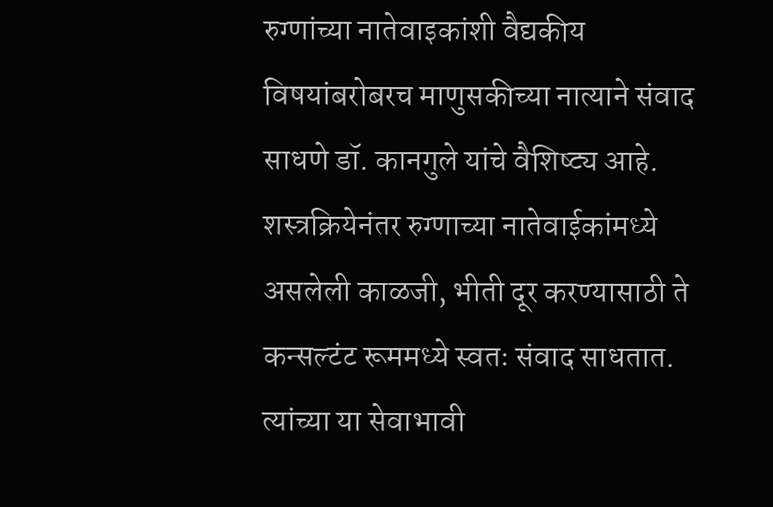रुग्णांच्या नातेवाइकांशी वैद्यकीय विषयांबरोबरच माणुसकीच्या नात्याने संवाद साधणे डॉ. कानगुले यांचे वैशिष्ट्य आहे. शस्त्रक्रियेनंतर रुग्णाच्या नातेवाईकांमध्ये असलेली काळजी, भीती दूर करण्यासाठी ते कन्सल्टंट रूममध्ये स्वतः संवाद साधतात. त्यांच्या या सेवाभावी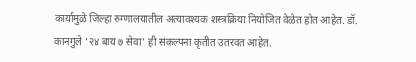कार्यामुळे जिल्हा रुग्णालयातील अत्यावश्यक शस्त्रक्रिया नियोजित वेळेत होत आहेत. डॉ. कानगुले ‘२४ बाय ७ सेवा’ ही संकल्पना कृतीत उतरवत आहेत.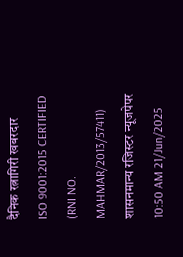दैनिक रत्नागिरी खबरदार
ISO 9001:2015 CERTIFIED
(RNI NO. MAHMAR/2013/57411)
शासनमान्य रजिस्टर न्यूजपेपर
10:50 AM 21/Jun/2025